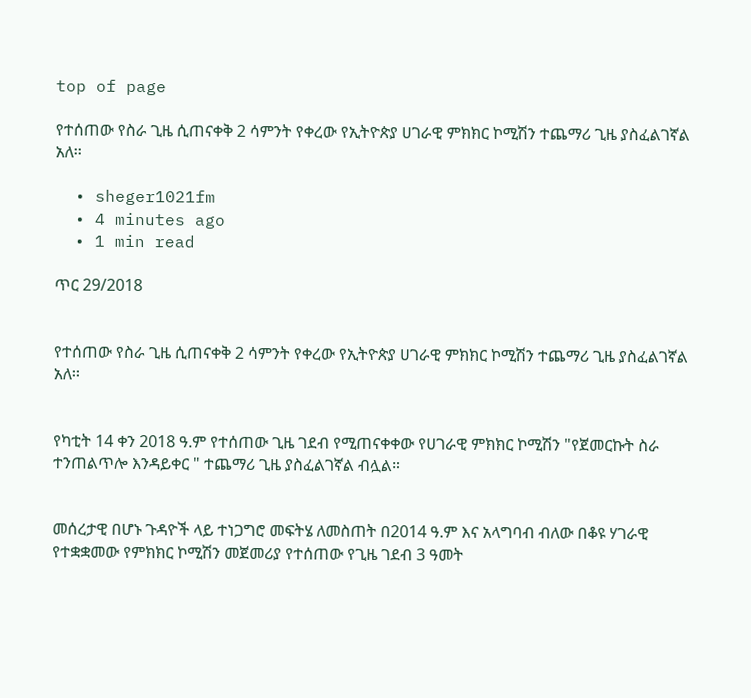top of page

የተሰጠው የስራ ጊዜ ሲጠናቀቅ 2 ሳምንት የቀረው የኢትዮጵያ ሀገራዊ ምክክር ኮሚሽን ተጨማሪ ጊዜ ያስፈልገኛል አለ፡፡

  • sheger1021fm
  • 4 minutes ago
  • 1 min read

ጥር 29/2018


የተሰጠው የስራ ጊዜ ሲጠናቀቅ 2 ሳምንት የቀረው የኢትዮጵያ ሀገራዊ ምክክር ኮሚሽን ተጨማሪ ጊዜ ያስፈልገኛል አለ፡፡


የካቲት 14 ቀን 2018 ዓ.ም የተሰጠው ጊዜ ገደብ የሚጠናቀቀው የሀገራዊ ምክክር ኮሚሽን "የጀመርኩት ስራ ተንጠልጥሎ እንዳይቀር " ተጨማሪ ጊዜ ያስፈልገኛል ብሏል።


መሰረታዊ በሆኑ ጉዳዮች ላይ ተነጋግሮ መፍትሄ ለመስጠት በ2014 ዓ.ም እና አላግባብ ብለው በቆዩ ሃገራዊ የተቋቋመው የምክክር ኮሚሽን መጀመሪያ የተሰጠው የጊዜ ገደብ 3 ዓመት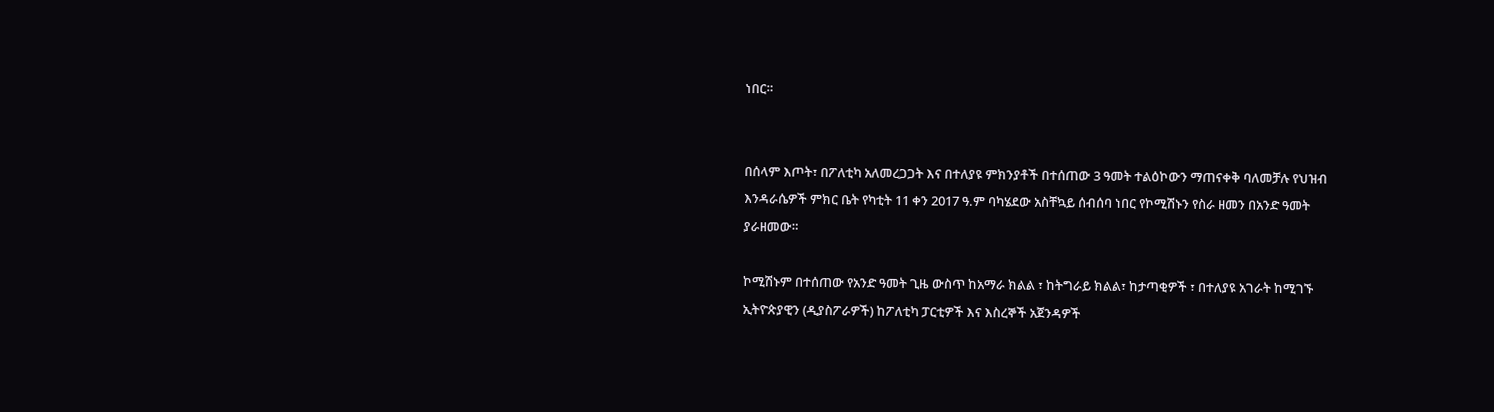ነበር።


በሰላም እጦት፣ በፖለቲካ አለመረጋጋት እና በተለያዩ ምክንያቶች በተሰጠው 3 ዓመት ተልዕኮውን ማጠናቀቅ ባለመቻሉ የህዝብ እንዳራሴዎች ምክር ቤት የካቲት 11 ቀን 2017 ዓ.ም ባካሄደው አስቸኳይ ሰብሰባ ነበር የኮሚሽኑን የስራ ዘመን በአንድ ዓመት ያራዘመው።

ኮሚሽኑም በተሰጠው የአንድ ዓመት ጊዜ ውስጥ ከአማራ ክልል ፣ ከትግራይ ክልል፣ ከታጣቂዎች ፣ በተለያዩ አገራት ከሚገኙ ኢትዮጵያዊን (ዲያስፖራዎች) ከፖለቲካ ፓርቲዎች እና እስረኞች አጀንዳዎች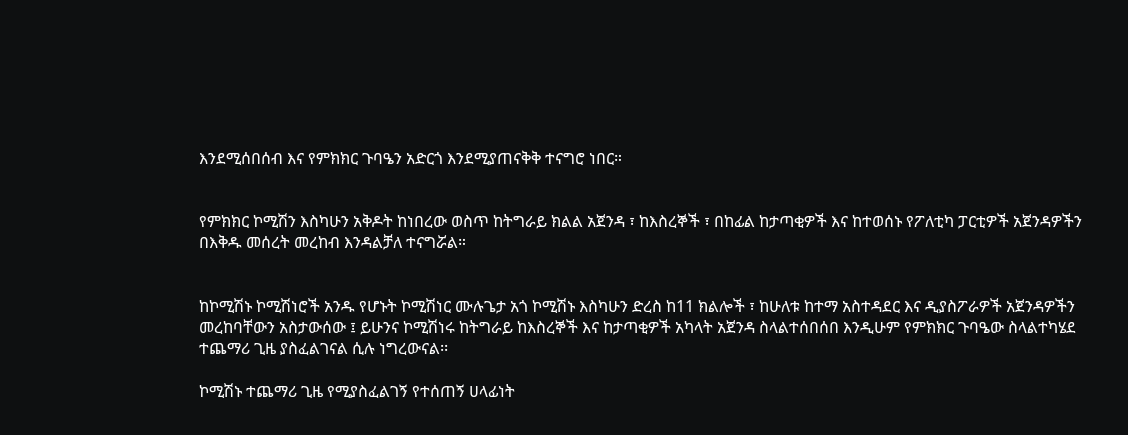እንደሚሰበሰብ እና የምክክር ጉባዔን አድርጎ እንደሚያጠናቅቅ ተናግሮ ነበር።


የምክክር ኮሚሽን እስካሁን አቅዶት ከነበረው ወስጥ ከትግራይ ክልል አጀንዳ ፣ ከእስረኞች ፣ በከፊል ከታጣቂዎች እና ከተወሰኑ የፖለቲካ ፓርቲዎች አጀንዳዎችን በእቅዱ መሰረት መረከብ እንዳልቻለ ተናግሯል።


ከኮሚሽኑ ኮሚሽነሮች አንዱ የሆኑት ኮሚሽነር ሙሉጌታ አጎ ኮሚሽኑ እስካሁን ድረስ ከ11 ክልሎች ፣ ከሁለቱ ከተማ አስተዳደር እና ዲያስፖራዎች አጀንዳዎችን መረከባቸውን አስታውሰው ፤ ይሁንና ኮሚሽነሩ ከትግራይ ከእስረኞች እና ከታጣቂዎች አካላት አጀንዳ ስላልተሰበሰበ እንዲሁም የምክክር ጉባዔው ስላልተካሄደ ተጨማሪ ጊዜ ያስፈልገናል ሲሉ ነግረውናል፡፡

ኮሚሽኑ ተጨማሪ ጊዜ የሚያስፈልገኝ የተሰጠኝ ሀላፊነት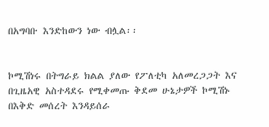በአግባቡ እንድከውን ነው ብሏል፡፡


ኮሚሽነሩ በትግራይ ክልል ያለው የፖለቲካ አለመረጋጋት እና በጊዜአዊ አስተዳደሩ የሚቀመጡ ቅደመ ሁኔታዎች ኮሚሽኑ በእቅድ መሰረት እንዳይሰራ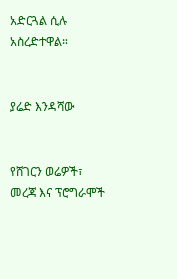አድርጓል ሲሉ አስረድተዋል።


ያሬድ እንዳሻው


የሸገርን ወሬዎች፣ መረጃ እና ፕሮግራሞች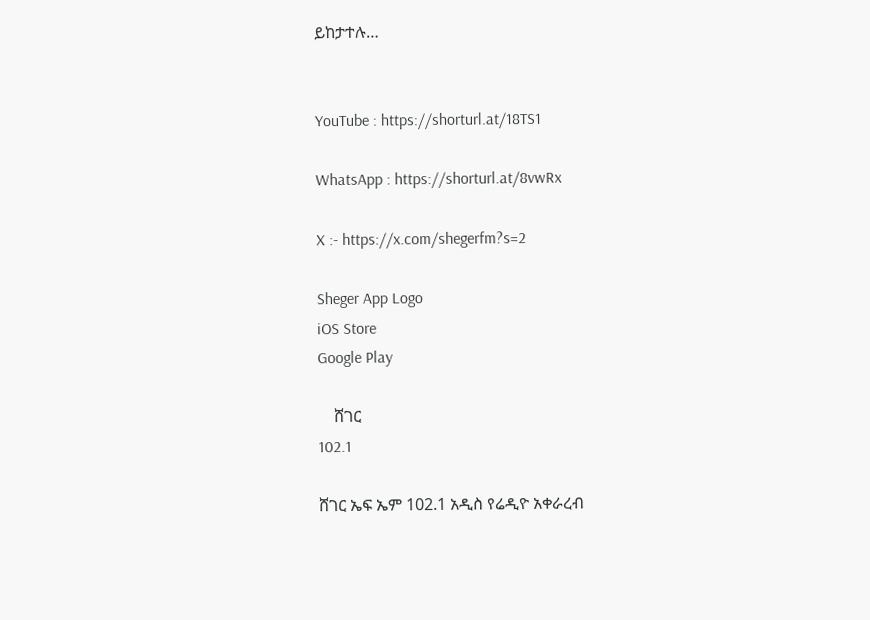ይከታተሉ…


YouTube : https://shorturl.at/18TS1

WhatsApp : https://shorturl.at/8vwRx

X :- https://x.com/shegerfm?s=2

Sheger App Logo
iOS Store
Google Play

    ሸገር
102.1

ሸገር ኤፍ ኤም 102.1 አዲስ የሬዲዮ አቀራረብ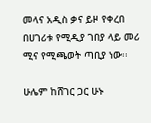መላና አዲስ ቃና ይዞ የቀረበ በሀገሪቱ የሚዲያ ገበያ ላይ መሪ ሚና የሚጫወት ጣቢያ ነው፡፡

ሁሌም ከሸገር ጋር ሁኑ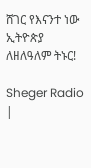ሸገር የእናንተ ነው
ኢትዮጵያ ለዘለዓለም ትኑር!

Sheger Radio |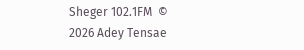Sheger 102.1FM  © 2026 Adey Tensae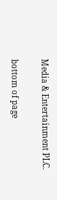Media & Entertainment PLC.

bottom of page